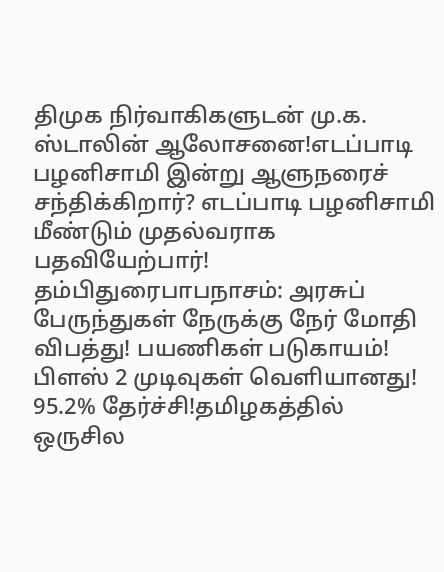திமுக நிர்வாகிகளுடன் மு.க. ஸ்டாலின் ஆலோசனை!எடப்பாடி பழனிசாமி இன்று ஆளுநரைச் சந்திக்கிறார்? எடப்பாடி பழனிசாமி மீண்டும் முதல்வராக பதவியேற்பார்! தம்பிதுரைபாபநாசம்: அரசுப் பேருந்துகள் நேருக்கு நேர் மோதி விபத்து! பயணிகள் படுகாயம்! பிளஸ் 2 முடிவுகள் வெளியானது! 95.2% தேர்ச்சி!தமிழகத்தில் ஒருசில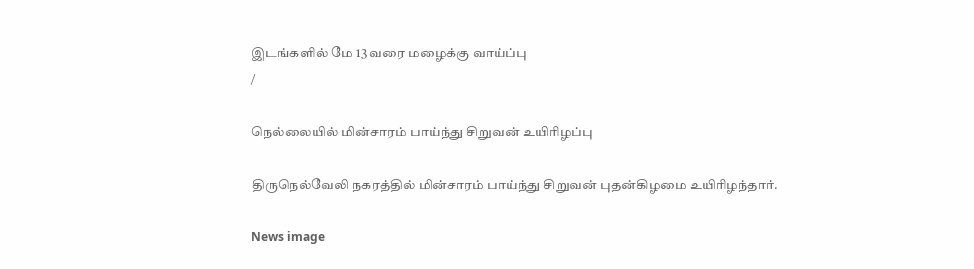இடங்களில் மே 13 வரை மழைக்கு வாய்ப்பு
/

நெல்லையில் மின்சாரம் பாய்ந்து சிறுவன் உயிரிழப்பு

திருநெல்வேலி நகரத்தில் மின்சாரம் பாய்ந்து சிறுவன் புதன்கிழமை உயிரிழந்தார்.

News image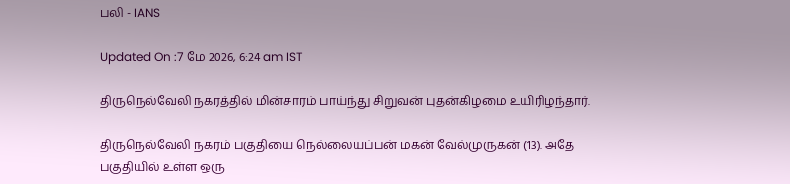பலி - IANS

Updated On :7 மே 2026, 6:24 am IST

திருநெல்வேலி நகரத்தில் மின்சாரம் பாய்ந்து சிறுவன் புதன்கிழமை உயிரிழந்தார்.

திருநெல்வேலி நகரம் பகுதியை நெல்லையப்பன் மகன் வேல்முருகன் (13). அதே பகுதியில் உள்ள ஒரு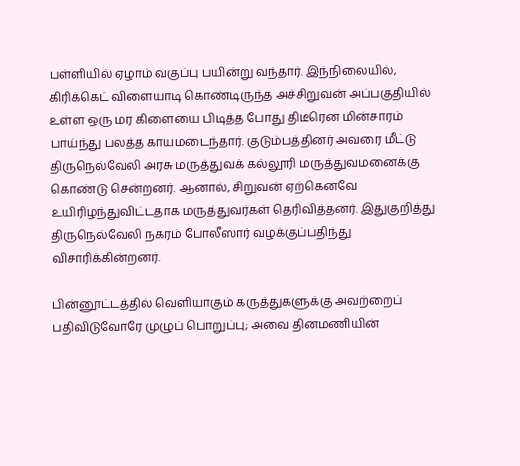பள்ளியில் ஏழாம் வகுப்பு பயின்று வந்தார். இந்நிலையில், கிரிக்கெட் விளையாடி கொண்டிருந்த அச்சிறுவன் அப்பகுதியில் உள்ள ஒரு மர கிளையை பிடித்த போது திடீரென மின்சாரம் பாய்ந்து பலத்த காயமடைந்தார். குடும்பத்தினர் அவரை மீட்டு திருநெல்வேலி அரசு மருத்துவக் கல்லூரி மருத்துவமனைக்கு கொண்டு சென்றனர். ஆனால், சிறுவன் ஏற்கெனவே உயிரிழந்துவிட்டதாக மருத்துவர்கள் தெரிவித்தனர். இதுகுறித்து திருநெல்வேலி நகரம் போலீஸார் வழக்குப்பதிந்து விசாரிக்கின்றனர்.

பின்னூட்டத்தில் வெளியாகும் கருத்துகளுக்கு அவற்றைப் பதிவிடுவோரே முழுப் பொறுப்பு; அவை தினமணியின்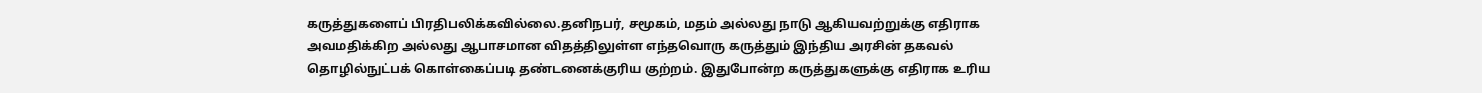கருத்துகளைப் பிரதிபலிக்கவில்லை.தனிநபர், சமூகம், மதம் அல்லது நாடு ஆகியவற்றுக்கு எதிராக அவமதிக்கிற அல்லது ஆபாசமான விதத்திலுள்ள எந்தவொரு கருத்தும் இந்திய அரசின் தகவல் தொழில்நுட்பக் கொள்கைப்படி தண்டனைக்குரிய குற்றம். இதுபோன்ற கருத்துகளுக்கு எதிராக உரிய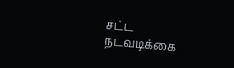சட்ட நடவடிக்கை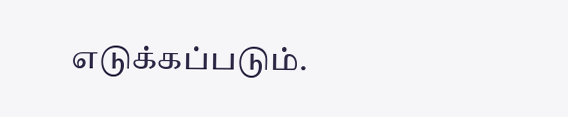எடுக்கப்படும்.